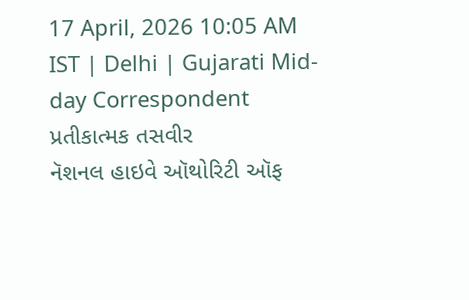17 April, 2026 10:05 AM IST | Delhi | Gujarati Mid-day Correspondent
પ્રતીકાત્મક તસવીર
નૅશનલ હાઇવે ઑથોરિટી ઑફ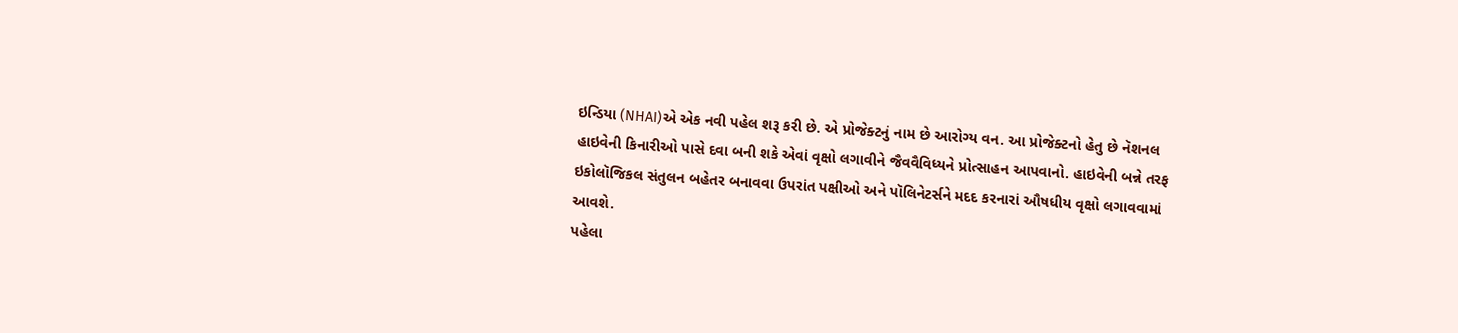ઇન્ડિયા (NHAI)એ એક નવી પહેલ શરૂ કરી છે. એ પ્રોજેક્ટનું નામ છે આરોગ્ય વન. આ પ્રોજેક્ટનો હેતુ છે નૅશનલ હાઇવેની કિનારીઓ પાસે દવા બની શકે એવાં વૃક્ષો લગાવીને જૈવવૈવિધ્યને પ્રોત્સાહન આપવાનો. હાઇવેની બન્ને તરફ ઇકોલૉજિકલ સંતુલન બહેતર બનાવવા ઉપરાંત પક્ષીઓ અને પૉલિનેટર્સને મદદ કરનારાં ઔષધીય વૃક્ષો લગાવવામાં આવશે.
પહેલા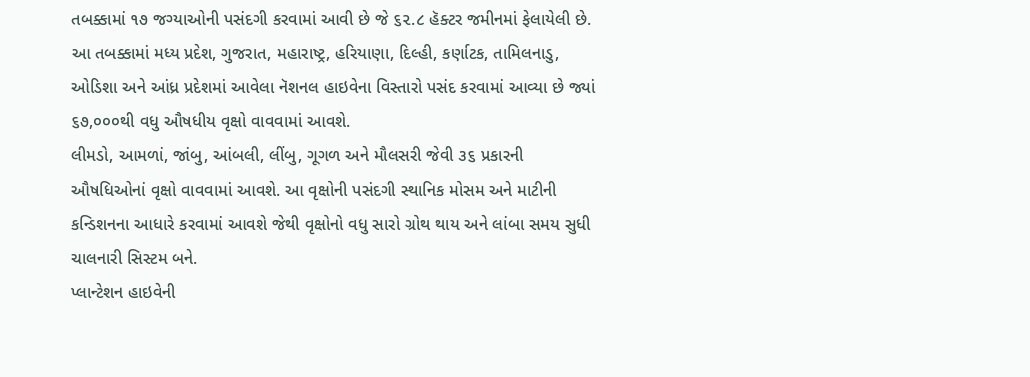તબક્કામાં ૧૭ જગ્યાઓની પસંદગી કરવામાં આવી છે જે ૬૨.૮ હૅક્ટર જમીનમાં ફેલાયેલી છે. આ તબક્કામાં મધ્ય પ્રદેશ, ગુજરાત, મહારાષ્ટ્ર, હરિયાણા, દિલ્હી, કર્ણાટક, તામિલનાડુ, ઓડિશા અને આંધ્ર પ્રદેશમાં આવેલા નૅશનલ હાઇવેના વિસ્તારો પસંદ કરવામાં આવ્યા છે જ્યાં ૬૭,૦૦૦થી વધુ ઔષધીય વૃક્ષો વાવવામાં આવશે.
લીમડો, આમળાં, જાંબુ, આંબલી, લીંબુ, ગૂગળ અને મૌલસરી જેવી ૩૬ પ્રકારની ઔષધિઓનાં વૃક્ષો વાવવામાં આવશે. આ વૃક્ષોની પસંદગી સ્થાનિક મોસમ અને માટીની કન્ડિશનના આધારે કરવામાં આવશે જેથી વૃક્ષોનો વધુ સારો ગ્રોથ થાય અને લાંબા સમય સુધી ચાલનારી સિસ્ટમ બને.
પ્લાન્ટેશન હાઇવેની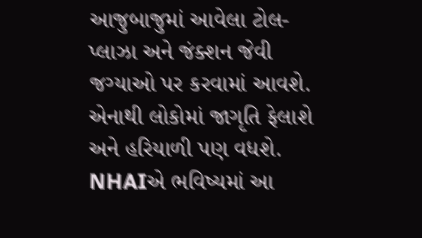આજુબાજુમાં આવેલા ટોલ-પ્લાઝા અને જંક્શન જેવી જગ્યાઓ પર કરવામાં આવશે. એનાથી લોકોમાં જાગૃતિ ફેલાશે અને હરિયાળી પણ વધશે. NHAIએ ભવિષ્યમાં આ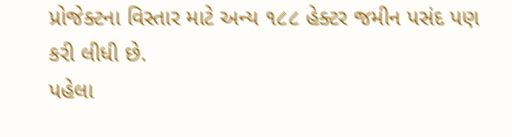પ્રોજેક્ટના વિસ્તાર માટે અન્ય ૧૮૮ હેક્ટર જમીન પસંદ પણ કરી લીધી છે.
પહેલા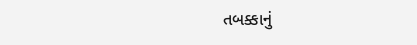તબક્કાનું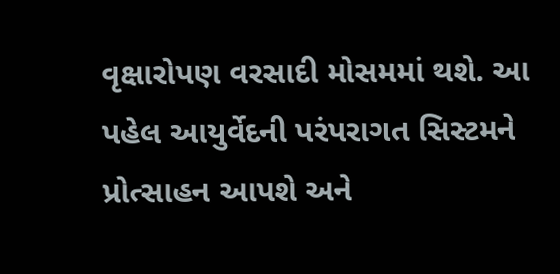વૃક્ષારોપણ વરસાદી મોસમમાં થશે. આ પહેલ આયુર્વેદની પરંપરાગત સિસ્ટમને પ્રોત્સાહન આપશે અને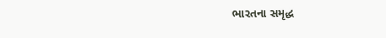ભારતના સમૃદ્ધ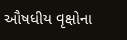ઔષધીય વૃક્ષોના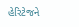હેરિટેજને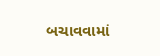બચાવવામાં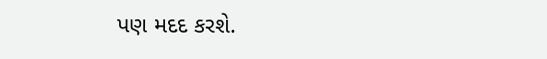પણ મદદ કરશે.